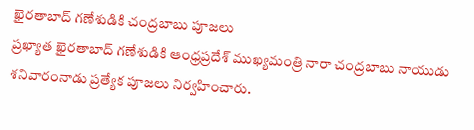ఖైరతాబాద్ గణేశుడికి చంద్రబాబు పూజలు
ప్రఖ్యాత ఖైరతాబాద్ గణేశుడికి ఆంధ్రప్రదేశ్ ముఖ్యమంత్రి నారా చంద్రబాబు నాయుడు శనివారంనాడు ప్రత్యేక పూజలు నిర్వహించారు.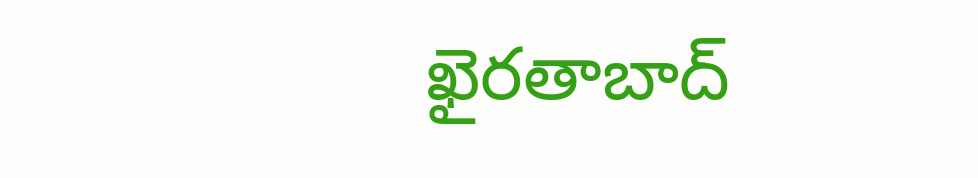ఖైరతాబాద్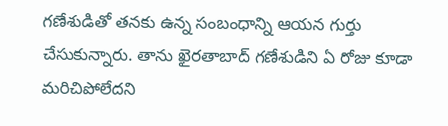గణేశుడితో తనకు ఉన్న సంబంధాన్ని ఆయన గుర్తు చేసుకున్నారు. తాను ఖైరతాబాద్ గణేశుడిని ఏ రోజు కూడా మరిచిపోలేదని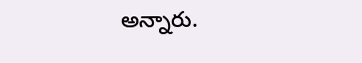అన్నారు.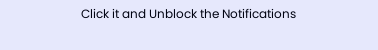Click it and Unblock the Notifications